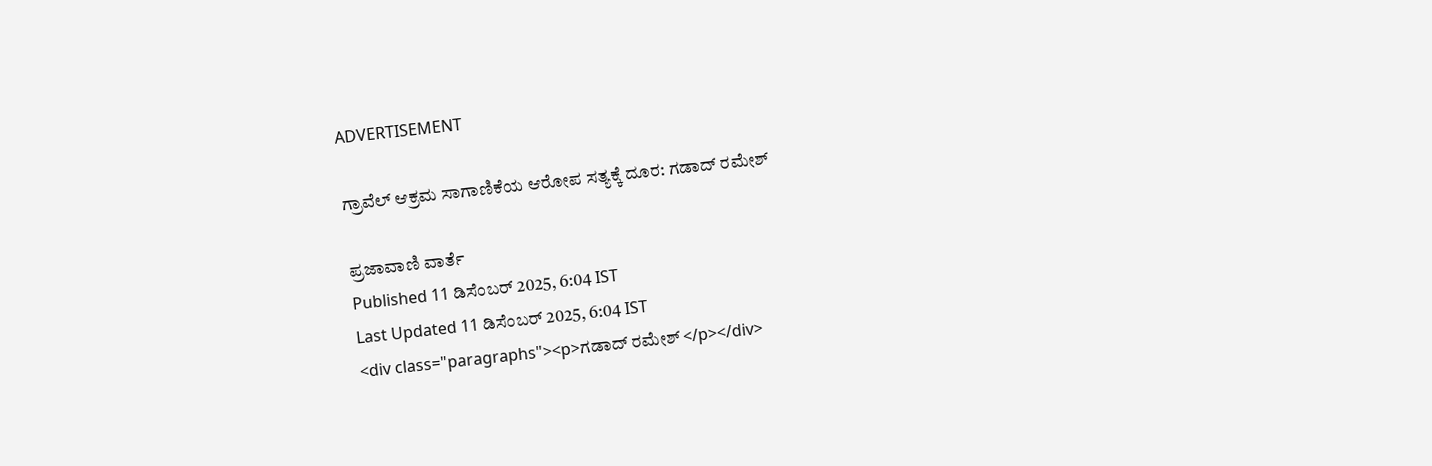ADVERTISEMENT

ಗ್ರಾವೆಲ್ ಆಕ್ರಮ ಸಾಗಾಣಿಕೆಯ ಆರೋಪ ಸತ್ಯಕ್ಕೆ ದೂರ: ಗಡಾದ್ ರಮೇಶ್

ಪ್ರಜಾವಾಣಿ ವಾರ್ತೆ
Published 11 ಡಿಸೆಂಬರ್ 2025, 6:04 IST
Last Updated 11 ಡಿಸೆಂಬರ್ 2025, 6:04 IST
<div class="paragraphs"><p>ಗಡಾದ್ ರಮೇಶ್ </p></div>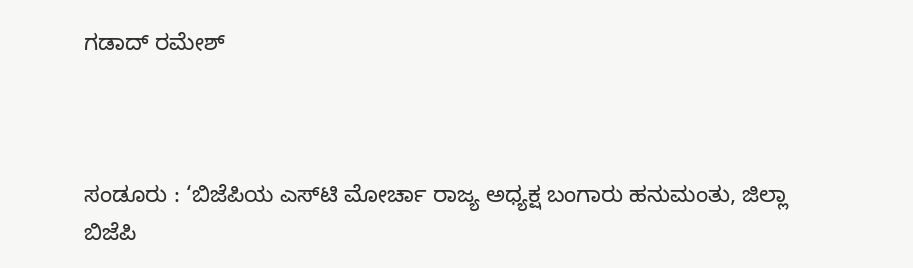ಗಡಾದ್ ರಮೇಶ್



ಸಂಡೂರು : ‘ಬಿಜೆಪಿಯ ಎಸ್‍ಟಿ ಮೋರ್ಚಾ ರಾಜ್ಯ ಅಧ್ಯಕ್ಷ ಬಂಗಾರು ಹನುಮಂತು, ಜಿಲ್ಲಾ ಬಿಜೆಪಿ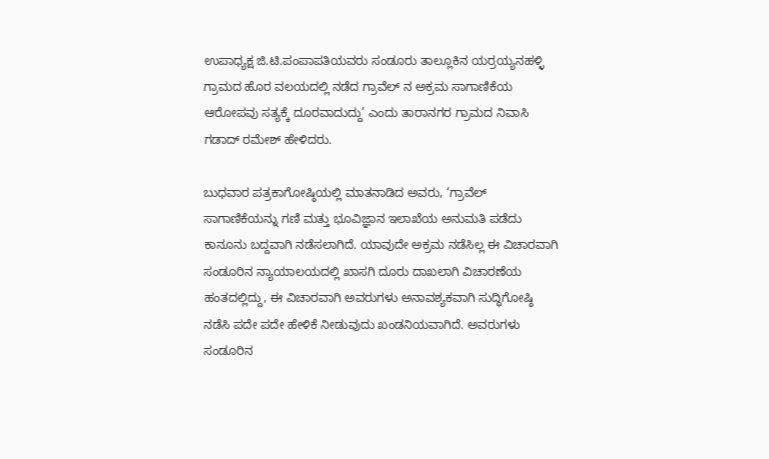ಉಪಾಧ್ಯಕ್ಷ ಜಿ.ಟಿ.ಪಂಪಾಪತಿಯವರು ಸಂಡೂರು ತಾಲ್ಲೂಕಿನ ಯರ್ರಯ್ಯನಹಳ್ಳಿ ಗ್ರಾಮದ ಹೊರ ವಲಯದಲ್ಲಿ ನಡೆದ ಗ್ರಾವೆಲ್ ನ ಅಕ್ರಮ ಸಾಗಾಣಿಕೆಯ ಆರೋಪವು ಸತ್ಯಕ್ಕೆ ದೂರವಾದುದ್ದು’ ಎಂದು ತಾರಾನಗರ ಗ್ರಾಮದ ನಿವಾಸಿ ಗಡಾದ್ ರಮೇಶ್ ಹೇಳಿದರು.

ಬುಧವಾರ ಪತ್ರಕಾಗೋಷ್ಠಿಯಲ್ಲಿ ಮಾತನಾಡಿದ ಅವರು, ‘ಗ್ರಾವೆಲ್ ಸಾಗಾಣಿಕೆಯನ್ನು ಗಣಿ ಮತ್ತು ಭೂವಿಜ್ಞಾನ ಇಲಾಖೆಯ ಅನುಮತಿ ಪಡೆದು ಕಾನೂನು ಬದ್ದವಾಗಿ ನಡೆಸಲಾಗಿದೆ. ಯಾವುದೇ ಅಕ್ರಮ ನಡೆಸಿಲ್ಲ ಈ ವಿಚಾರವಾಗಿ ಸಂಡೂರಿನ ನ್ಯಾಯಾಲಯದಲ್ಲಿ ಖಾಸಗಿ ದೂರು ದಾಖಲಾಗಿ ವಿಚಾರಣೆಯ ಹಂತದಲ್ಲಿದ್ದು, ಈ ವಿಚಾರವಾಗಿ ಅವರುಗಳು ಅನಾವಶ್ಯಕವಾಗಿ ಸುದ್ಧಿಗೋಷ್ಠಿ ನಡೆಸಿ ಪದೇ ಪದೇ ಹೇಳಿಕೆ ನೀಡುವುದು ಖಂಡನಿಯವಾಗಿದೆ. ಅವರುಗಳು ಸಂಡೂರಿನ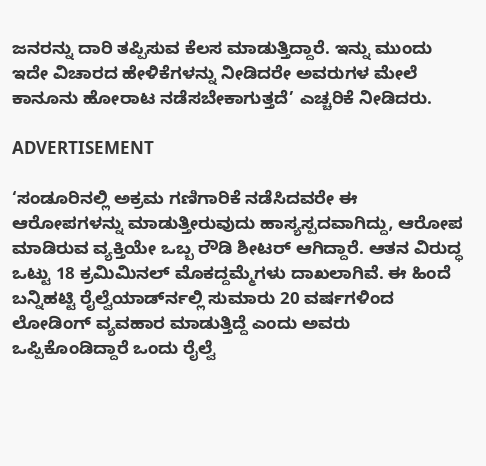ಜನರನ್ನು ದಾರಿ ತಪ್ಪಿಸುವ ಕೆಲಸ ಮಾಡುತ್ತಿದ್ದಾರೆ. ಇನ್ನು ಮುಂದು ಇದೇ ವಿಚಾರದ ಹೇಳಿಕೆಗಳನ್ನು ನೀಡಿದರೇ ಅವರುಗಳ ಮೇಲೆ ಕಾನೂನು ಹೋರಾಟ ನಡೆಸಬೇಕಾಗುತ್ತದೆ’ ಎಚ್ಚರಿಕೆ ನೀಡಿದರು.

ADVERTISEMENT

‘ಸಂಡೂರಿನಲ್ಲಿ ಅಕ್ರಮ ಗಣಿಗಾರಿಕೆ ನಡೆಸಿದವರೇ ಈ ಆರೋಪಗಳನ್ನು ಮಾಡುತ್ತೀರುವುದು ಹಾಸ್ಯಸ್ಪದವಾಗಿದ್ದು, ಆರೋಪ ಮಾಡಿರುವ ವ್ಯಕ್ತಿಯೇ ಒಬ್ಬ ರೌಡಿ ಶೀಟರ್ ಆಗಿದ್ದಾರೆ. ಆತನ ವಿರುದ್ಧ ಒಟ್ಟು 18 ಕ್ರಮಿಮಿನಲ್ ಮೊಕದ್ದಮ್ಮೆಗಳು ದಾಖಲಾಗಿವೆ. ಈ ಹಿಂದೆ ಬನ್ನಿಹಟ್ಟಿ ರೈಲ್ವೆಯಾರ್ಡ್‍ನಲ್ಲಿ ಸುಮಾರು 20 ವರ್ಷಗಳಿಂದ ಲೋಡಿಂಗ್ ವ್ಯವಹಾರ ಮಾಡುತ್ತಿದ್ದೆ ಎಂದು ಅವರು ಒಪ್ಪಿಕೊಂಡಿದ್ದಾರೆ ಒಂದು ರೈಲ್ವೆ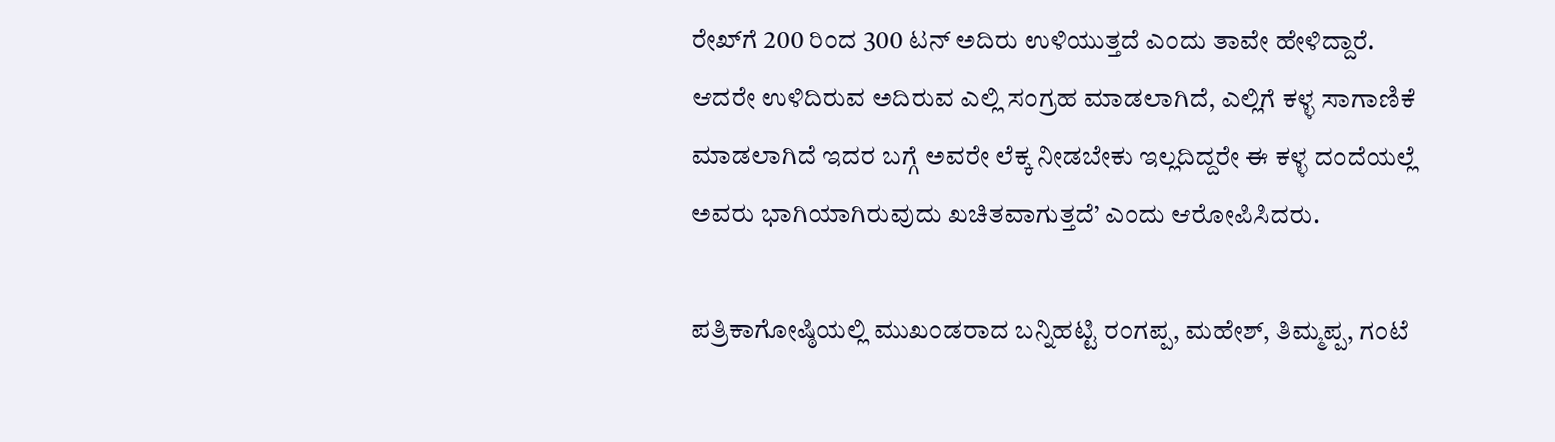ರೇಖ್‍ಗೆ 200 ರಿಂದ 300 ಟನ್ ಅದಿರು ಉಳಿಯುತ್ತದೆ ಎಂದು ತಾವೇ ಹೇಳಿದ್ದಾರೆ. ಆದರೇ ಉಳಿದಿರುವ ಅದಿರುವ ಎಲ್ಲಿ ಸಂಗ್ರಹ ಮಾಡಲಾಗಿದೆ, ಎಲ್ಲಿಗೆ ಕಳ್ಳ ಸಾಗಾಣಿಕೆ ಮಾಡಲಾಗಿದೆ ಇದರ ಬಗ್ಗೆ ಅವರೇ ಲೆಕ್ಕ ನೀಡಬೇಕು ಇಲ್ಲದಿದ್ದರೇ ಈ ಕಳ್ಳ ದಂದೆಯಲ್ಲೆ ಅವರು ಭಾಗಿಯಾಗಿರುವುದು ಖಚಿತವಾಗುತ್ತದೆ’ ಎಂದು ಆರೋಪಿಸಿದರು.

ಪತ್ರಿಕಾಗೋಷ್ಠಿಯಲ್ಲಿ ಮುಖಂಡರಾದ ಬನ್ನಿಹಟ್ಟಿ ರಂಗಪ್ಪ, ಮಹೇಶ್, ತಿಮ್ಮಪ್ಪ, ಗಂಟೆ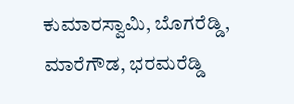ಕುಮಾರಸ್ವಾಮಿ, ಬೊಗರೆಡ್ಡಿ, ಮಾರೆಗೌಡ, ಭರಮರೆಡ್ಡಿ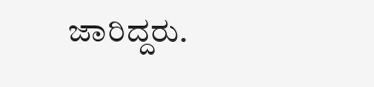ಜಾರಿದ್ದರು.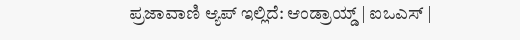ಪ್ರಜಾವಾಣಿ ಆ್ಯಪ್ ಇಲ್ಲಿದೆ: ಆಂಡ್ರಾಯ್ಡ್ | ಐಒಎಸ್ |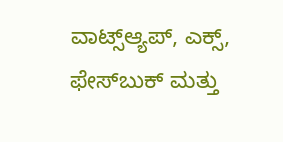ವಾಟ್ಸ್ಆ್ಯಪ್, ಎಕ್ಸ್, ಫೇಸ್‌ಬುಕ್ ಮತ್ತು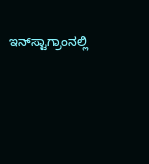ಇನ್‌ಸ್ಟಾಗ್ರಾಂನಲ್ಲಿ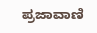ಪ್ರಜಾವಾಣಿ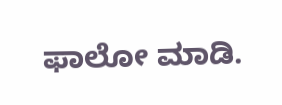ಫಾಲೋ ಮಾಡಿ.